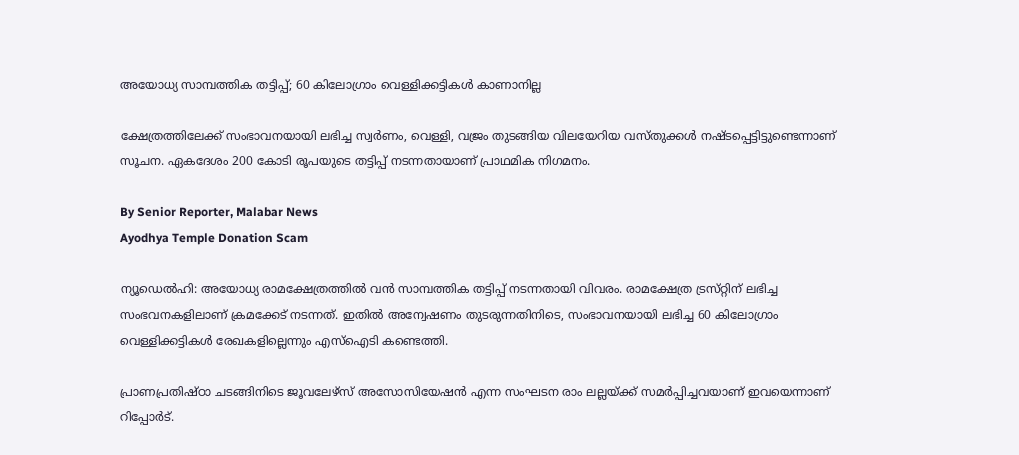അയോധ്യ സാമ്പത്തിക തട്ടിപ്പ്; 60 കിലോഗ്രാം വെള്ളിക്കട്ടികൾ കാണാനില്ല

ക്ഷേത്രത്തിലേക്ക് സംഭാവനയായി ലഭിച്ച സ്വർണം, വെള്ളി, വജ്രം തുടങ്ങിയ വിലയേറിയ വസ്‌തുക്കൾ നഷ്‌ടപ്പെട്ടിട്ടുണ്ടെന്നാണ് സൂചന. ഏകദേശം 200 കോടി രൂപയുടെ തട്ടിപ്പ് നടന്നതായാണ് പ്രാഥമിക നിഗമനം.

By Senior Reporter, Malabar News
Ayodhya Temple Donation Scam

ന്യൂഡെൽഹി: അയോധ്യ രാമക്ഷേത്രത്തിൽ വൻ സാമ്പത്തിക തട്ടിപ്പ് നടന്നതായി വിവരം. രാമക്ഷേത്ര ട്രസ്‌റ്റിന്‌ ലഭിച്ച സംഭവനകളിലാണ് ക്രമക്കേട് നടന്നത്. ഇതിൽ അന്വേഷണം തുടരുന്നതിനിടെ, സംഭാവനയായി ലഭിച്ച 60 കിലോഗ്രാം വെള്ളിക്കട്ടികൾ രേഖകളില്ലെന്നും എസ്‌ഐടി കണ്ടെത്തി.

പ്രാണപ്രതിഷ്‌ഠാ ചടങ്ങിനിടെ ജൂവലേഴ്‌സ് അസോസിയേഷൻ എന്ന സംഘടന രാം ലല്ലയ്‌ക്ക് സമർപ്പിച്ചവയാണ് ഇവയെന്നാണ് റിപ്പോർട്.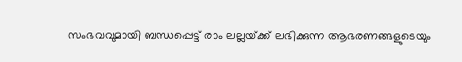സംഭവവുമായി ബന്ധപ്പെട്ട് രാം ലല്ലയ്‌ക്ക് ലഭിക്കുന്ന ആഭരണങ്ങളുടെയും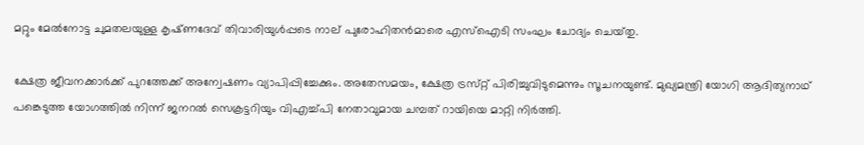മറ്റും മേൽനോട്ട ചുമതലയുള്ള കൃഷ്‌ണദേവ് തിവാരിയുൾപ്പടെ നാല് പുരോഹിതൻമാരെ എസ്‌ഐടി സംഘം ചോദ്യം ചെയ്‌തു.

ക്ഷേത്ര ജീവനക്കാർക്ക് പുറത്തേക്ക് അന്വേഷണം വ്യാപിപ്പിച്ചേക്കും. അതേസമയം, ക്ഷേത്ര ട്രസ്‌റ്റ് പിരിച്ചുവിടുമെന്നും സൂചനയുണ്ട്. മുഖ്യമന്ത്രി യോഗി ആദിത്യനാഥ്‌ പങ്കെടുത്ത യോഗത്തിൽ നിന്ന് ജനറൽ സെക്രട്ടറിയും വിഎച്ച്പി നേതാവുമായ ചമ്പത് റായിയെ മാറ്റി നിർത്തി.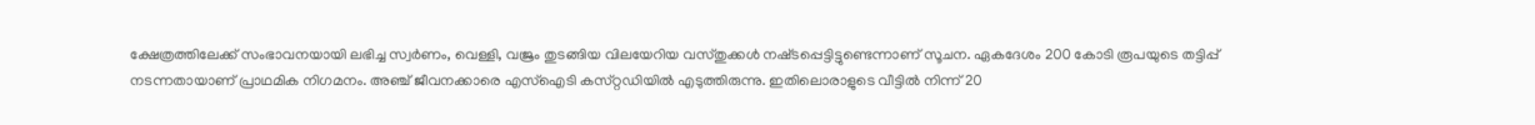ക്ഷേത്രത്തിലേക്ക് സംഭാവനയായി ലഭിച്ച സ്വർണം, വെള്ളി, വജ്രം തുടങ്ങിയ വിലയേറിയ വസ്‌തുക്കൾ നഷ്‌ടപ്പെട്ടിട്ടുണ്ടെന്നാണ് സൂചന. ഏകദേശം 200 കോടി രൂപയുടെ തട്ടിപ്പ് നടന്നതായാണ് പ്രാഥമിക നിഗമനം. അഞ്ച് ജീവനക്കാരെ എസ്ഐടി കസ്‌റ്റഡിയിൽ എടുത്തിരുന്നു. ഇതിലൊരാളുടെ വീട്ടിൽ നിന്ന് 20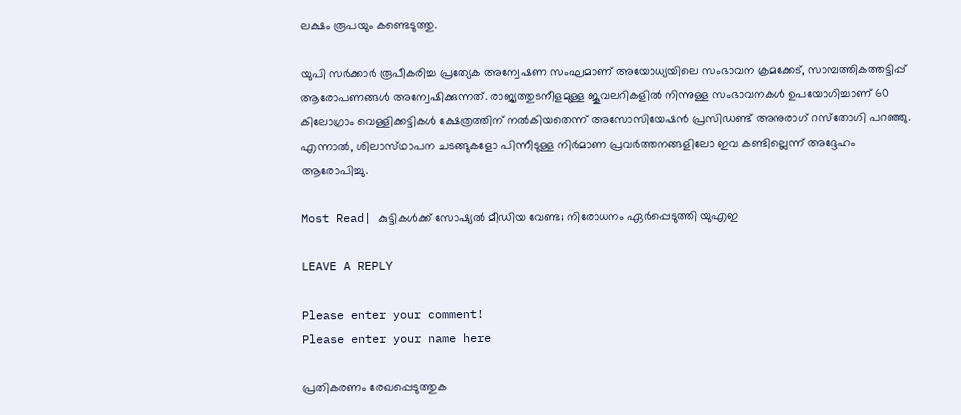ലക്ഷം രൂപയും കണ്ടെടുത്തു.

യുപി സർക്കാർ രൂപീകരിച്ച പ്രത്യേക അന്വേഷണ സംഘമാണ് അയോധ്യയിലെ സംഭാവന ക്രമക്കേട്, സാമ്പത്തികത്തട്ടിപ്പ് ആരോപണങ്ങൾ അന്വേഷിക്കുന്നത്. രാജ്യത്തുടനീളമുള്ള ജൂവലറികളിൽ നിന്നുള്ള സംഭാവനകൾ ഉപയോഗിച്ചാണ് 60 കിലോഗ്രാം വെള്ളിക്കട്ടികൾ ക്ഷേത്രത്തിന് നൽകിയതെന്ന് അസോസിയേഷൻ പ്രസിഡണ്ട് അനുരാഗ് റസ്‌തോഗി പറഞ്ഞു. എന്നാൽ, ശിലാസ്‌ഥാപന ചടങ്ങുകളോ പിന്നീടുള്ള നിർമാണ പ്രവർത്തനങ്ങളിലോ ഇവ കണ്ടില്ലെന്ന് അദ്ദേഹം ആരോപിച്ചു.

Most Read| കുട്ടികൾക്ക് സോഷ്യൽ മീഡിയ വേണ്ട; നിരോധനം ഏർപ്പെടുത്തി യുഎഇ

LEAVE A REPLY

Please enter your comment!
Please enter your name here

പ്രതികരണം രേഖപ്പെടുത്തുക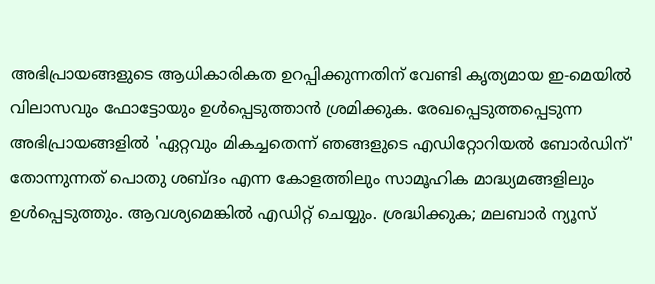അഭിപ്രായങ്ങളുടെ ആധികാരികത ഉറപ്പിക്കുന്നതിന് വേണ്ടി കൃത്യമായ ഇ-മെയിൽ വിലാസവും ഫോട്ടോയും ഉൾപ്പെടുത്താൻ ശ്രമിക്കുക. രേഖപ്പെടുത്തപ്പെടുന്ന അഭിപ്രായങ്ങളിൽ 'ഏറ്റവും മികച്ചതെന്ന് ഞങ്ങളുടെ എഡിറ്റോറിയൽ ബോർഡിന്' തോന്നുന്നത് പൊതു ശബ്‌ദം എന്ന കോളത്തിലും സാമൂഹിക മാദ്ധ്യമങ്ങളിലും ഉൾപ്പെടുത്തും. ആവശ്യമെങ്കിൽ എഡിറ്റ് ചെയ്യും. ശ്രദ്ധിക്കുക; മലബാർ ന്യൂസ്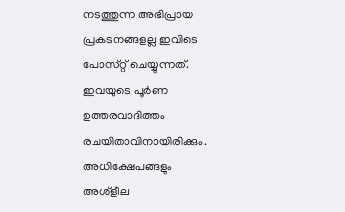നടത്തുന്ന അഭിപ്രായ പ്രകടനങ്ങളല്ല ഇവിടെ പോസ്‌റ്റ് ചെയ്യുന്നത്. ഇവയുടെ പൂർണ ഉത്തരവാദിത്തം രചയിതാവിനായിരിക്കും. അധിക്ഷേപങ്ങളും അശ്‌ളീല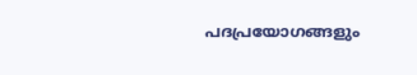പദപ്രയോഗങ്ങളും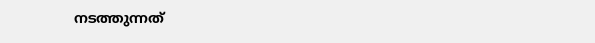നടത്തുന്നത്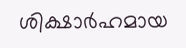ശിക്ഷാർഹമായ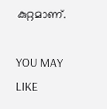കുറ്റമാണ്.

YOU MAY LIKE